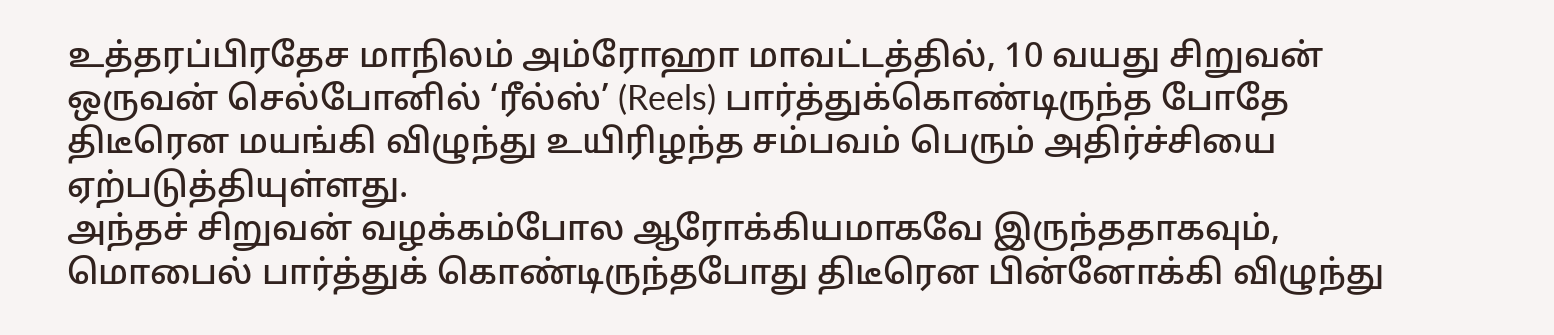உத்தரப்பிரதேச மாநிலம் அம்ரோஹா மாவட்டத்தில், 10 வயது சிறுவன் ஒருவன் செல்போனில் ‘ரீல்ஸ்’ (Reels) பார்த்துக்கொண்டிருந்த போதே திடீரென மயங்கி விழுந்து உயிரிழந்த சம்பவம் பெரும் அதிர்ச்சியை ஏற்படுத்தியுள்ளது.
அந்தச் சிறுவன் வழக்கம்போல ஆரோக்கியமாகவே இருந்ததாகவும், மொபைல் பார்த்துக் கொண்டிருந்தபோது திடீரென பின்னோக்கி விழுந்து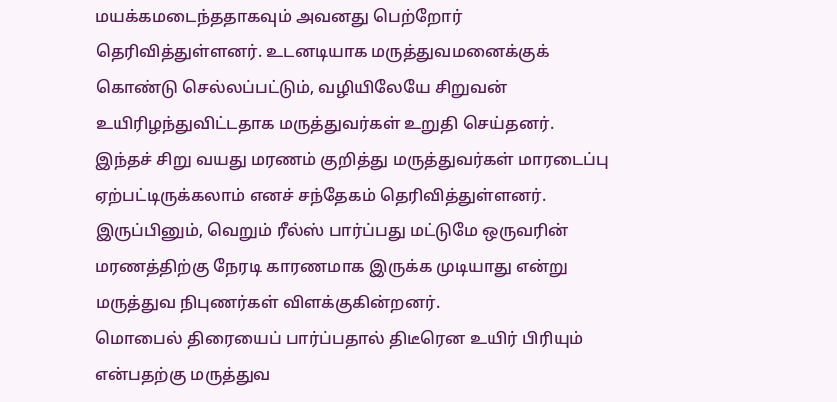மயக்கமடைந்ததாகவும் அவனது பெற்றோர் தெரிவித்துள்ளனர். உடனடியாக மருத்துவமனைக்குக் கொண்டு செல்லப்பட்டும், வழியிலேயே சிறுவன் உயிரிழந்துவிட்டதாக மருத்துவர்கள் உறுதி செய்தனர்.
இந்தச் சிறு வயது மரணம் குறித்து மருத்துவர்கள் மாரடைப்பு ஏற்பட்டிருக்கலாம் எனச் சந்தேகம் தெரிவித்துள்ளனர். இருப்பினும், வெறும் ரீல்ஸ் பார்ப்பது மட்டுமே ஒருவரின் மரணத்திற்கு நேரடி காரணமாக இருக்க முடியாது என்று மருத்துவ நிபுணர்கள் விளக்குகின்றனர்.
மொபைல் திரையைப் பார்ப்பதால் திடீரென உயிர் பிரியும் என்பதற்கு மருத்துவ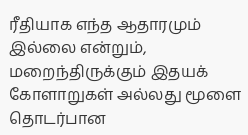ரீதியாக எந்த ஆதாரமும் இல்லை என்றும், மறைந்திருக்கும் இதயக் கோளாறுகள் அல்லது மூளை தொடர்பான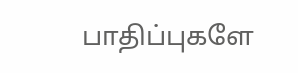பாதிப்புகளே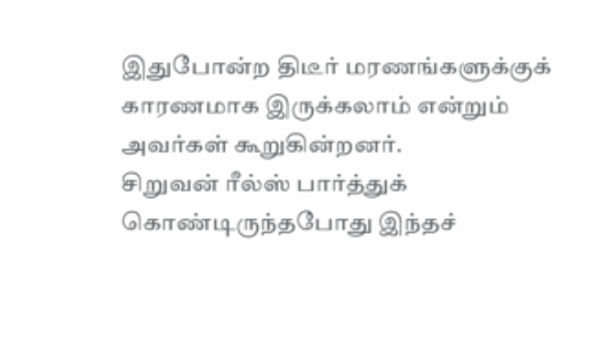இதுபோன்ற திடீர் மரணங்களுக்குக் காரணமாக இருக்கலாம் என்றும் அவர்கள் கூறுகின்றனர்.
சிறுவன் ரீல்ஸ் பார்த்துக் கொண்டிருந்தபோது இந்தச்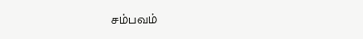சம்பவம்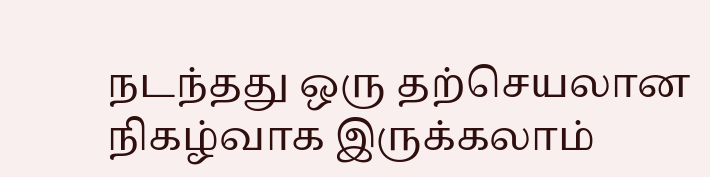நடந்தது ஒரு தற்செயலான நிகழ்வாக இருக்கலாம்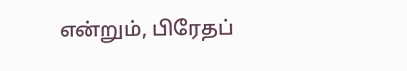என்றும், பிரேதப்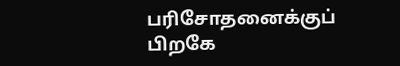பரிசோதனைக்குப் பிறகே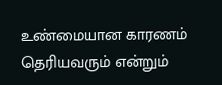உண்மையான காரணம் தெரியவரும் என்றும்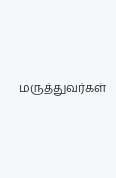மருத்துவர்கள்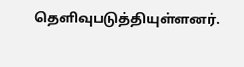தெளிவுபடுத்தியுள்ளனர்.